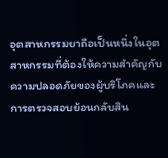อุตสาหกรรมยาถือเป็นหนึ่งในอุตสาหกรรมที่ต้องให้ความสำคัญกับความปลอดภัยของผู้บริโภคและการตรวจสอบย้อนกลับสิน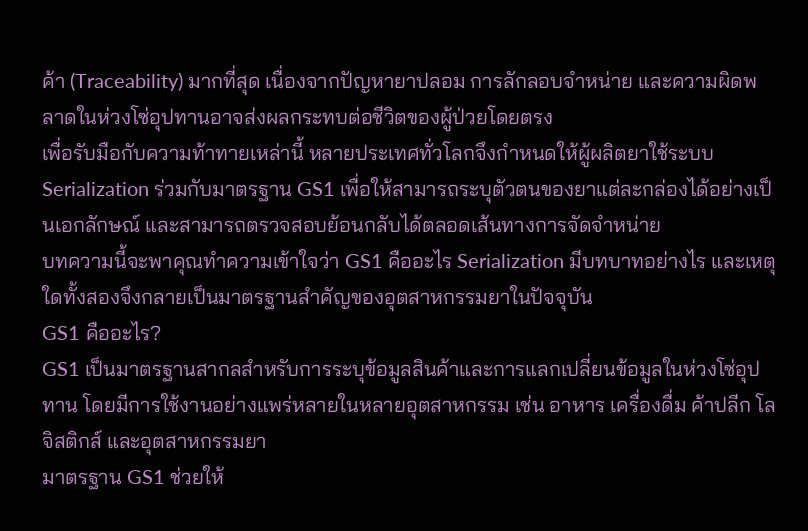ค้า (Traceability) มากที่สุด เนื่องจากปัญหายาปลอม การลักลอบจำหน่าย และความผิดพลาดในห่วงโซ่อุปทานอาจส่งผลกระทบต่อชีวิตของผู้ป่วยโดยตรง
เพื่อรับมือกับความท้าทายเหล่านี้ หลายประเทศทั่วโลกจึงกำหนดให้ผู้ผลิตยาใช้ระบบ Serialization ร่วมกับมาตรฐาน GS1 เพื่อให้สามารถระบุตัวตนของยาแต่ละกล่องได้อย่างเป็นเอกลักษณ์ และสามารถตรวจสอบย้อนกลับได้ตลอดเส้นทางการจัดจำหน่าย
บทความนี้จะพาคุณทำความเข้าใจว่า GS1 คืออะไร Serialization มีบทบาทอย่างไร และเหตุใดทั้งสองจึงกลายเป็นมาตรฐานสำคัญของอุตสาหกรรมยาในปัจจุบัน
GS1 คืออะไร?
GS1 เป็นมาตรฐานสากลสำหรับการระบุข้อมูลสินค้าและการแลกเปลี่ยนข้อมูลในห่วงโซ่อุปทาน โดยมีการใช้งานอย่างแพร่หลายในหลายอุตสาหกรรม เช่น อาหาร เครื่องดื่ม ค้าปลีก โลจิสติกส์ และอุตสาหกรรมยา
มาตรฐาน GS1 ช่วยให้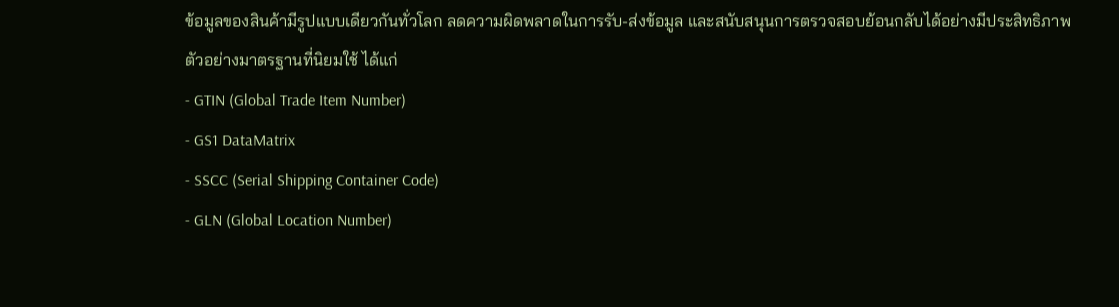ข้อมูลของสินค้ามีรูปแบบเดียวกันทั่วโลก ลดความผิดพลาดในการรับ-ส่งข้อมูล และสนับสนุนการตรวจสอบย้อนกลับได้อย่างมีประสิทธิภาพ
ตัวอย่างมาตรฐานที่นิยมใช้ ได้แก่
- GTIN (Global Trade Item Number)
- GS1 DataMatrix
- SSCC (Serial Shipping Container Code)
- GLN (Global Location Number)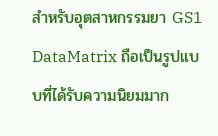สำหรับอุตสาหกรรมยา GS1 DataMatrix ถือเป็นรูปแบบที่ได้รับความนิยมมาก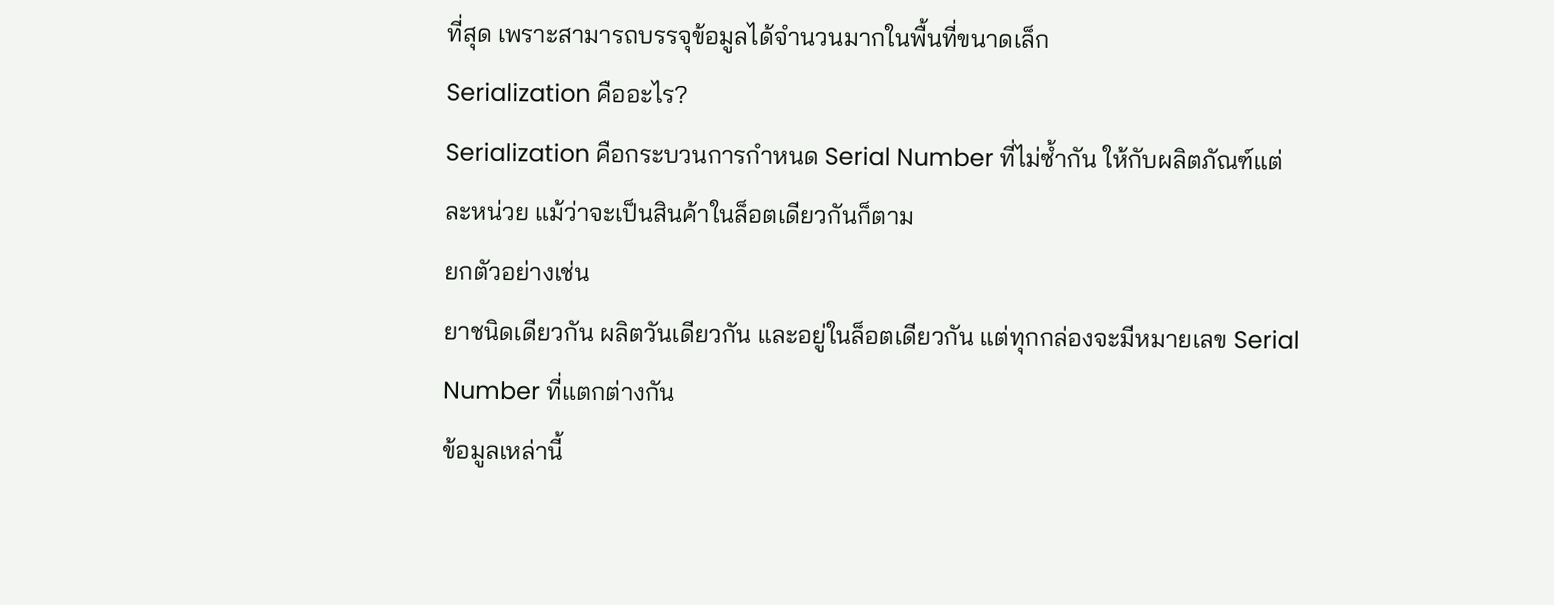ที่สุด เพราะสามารถบรรจุข้อมูลได้จำนวนมากในพื้นที่ขนาดเล็ก
Serialization คืออะไร?
Serialization คือกระบวนการกำหนด Serial Number ที่ไม่ซ้ำกัน ให้กับผลิตภัณฑ์แต่ละหน่วย แม้ว่าจะเป็นสินค้าในล็อตเดียวกันก็ตาม
ยกตัวอย่างเช่น
ยาชนิดเดียวกัน ผลิตวันเดียวกัน และอยู่ในล็อตเดียวกัน แต่ทุกกล่องจะมีหมายเลข Serial Number ที่แตกต่างกัน
ข้อมูลเหล่านี้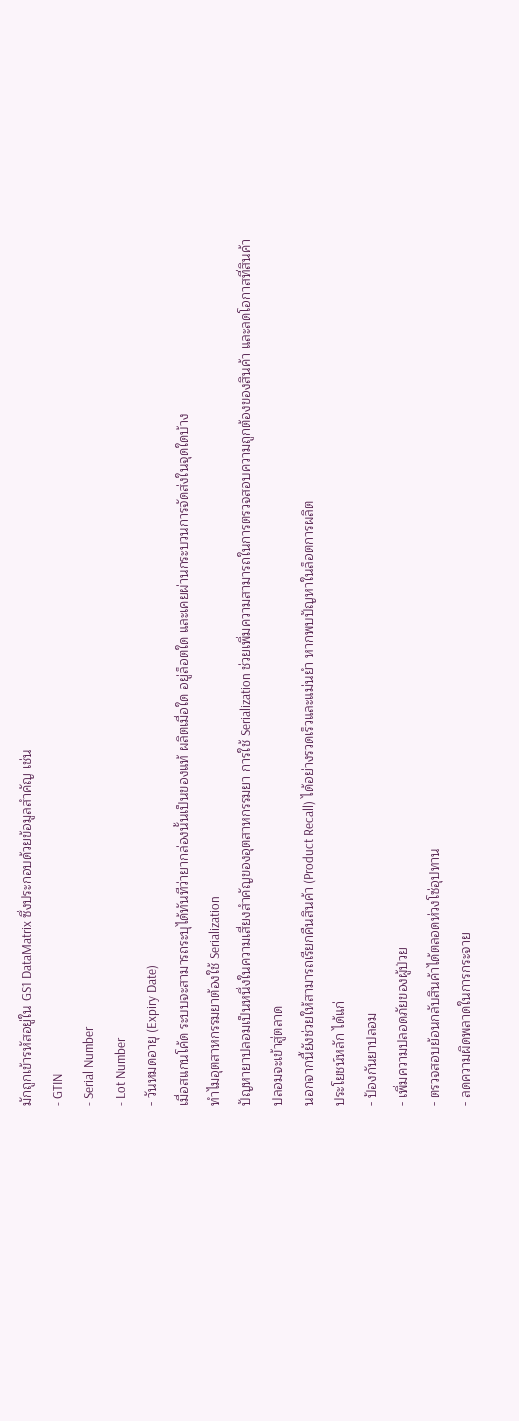มักถูกเข้ารหัสอยู่ใน GS1 DataMatrix ซึ่งประกอบด้วยข้อมูลสำคัญ เช่น
- GTIN
- Serial Number
- Lot Number
- วันหมดอายุ (Expiry Date)
เมื่อสแกนโค้ด ระบบจะสามารถระบุได้ทันทีว่ายากล่องนั้นเป็นของแท้ ผลิตเมื่อใด อยู่ล็อตใด และเคยผ่านกระบวนการจัดส่งในจุดใดบ้าง
ทำไมอุตสาหกรรมยาต้องใช้ Serialization
ปัญหายาปลอมเป็นหนึ่งในความเสี่ยงสำคัญของอุตสาหกรรมยา การใช้ Serialization ช่วยเพิ่มความสามารถในการตรวจสอบความถูกต้องของสินค้า และลดโอกาสที่สินค้าปลอมจะเข้าสู่ตลาด
นอกจากนี้ยังช่วยให้สามารถเรียกคืนสินค้า (Product Recall) ได้อย่างรวดเร็วและแม่นยำ หากพบปัญหาในล็อตการผลิต
ประโยชน์หลัก ได้แก่
- ป้องกันยาปลอม
- เพิ่มความปลอดภัยของผู้ป่วย
- ตรวจสอบย้อนกลับสินค้าได้ตลอดห่วงโซ่อุปทาน
- ลดความผิดพลาดในการกระจาย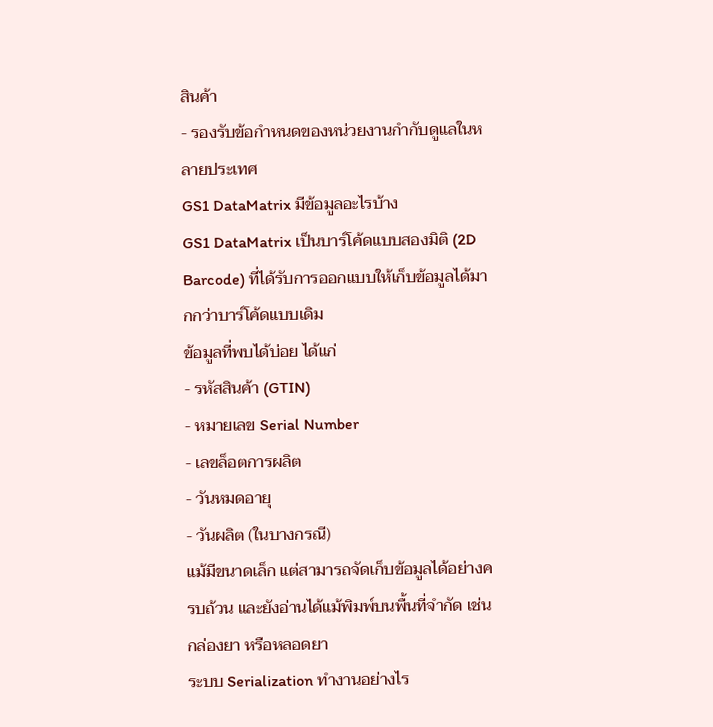สินค้า
- รองรับข้อกำหนดของหน่วยงานกำกับดูแลในหลายประเทศ
GS1 DataMatrix มีข้อมูลอะไรบ้าง
GS1 DataMatrix เป็นบาร์โค้ดแบบสองมิติ (2D Barcode) ที่ได้รับการออกแบบให้เก็บข้อมูลได้มากกว่าบาร์โค้ดแบบเดิม
ข้อมูลที่พบได้บ่อย ได้แก่
- รหัสสินค้า (GTIN)
- หมายเลข Serial Number
- เลขล็อตการผลิต
- วันหมดอายุ
- วันผลิต (ในบางกรณี)
แม้มีขนาดเล็ก แต่สามารถจัดเก็บข้อมูลได้อย่างครบถ้วน และยังอ่านได้แม้พิมพ์บนพื้นที่จำกัด เช่น กล่องยา หรือหลอดยา
ระบบ Serialization ทำงานอย่างไร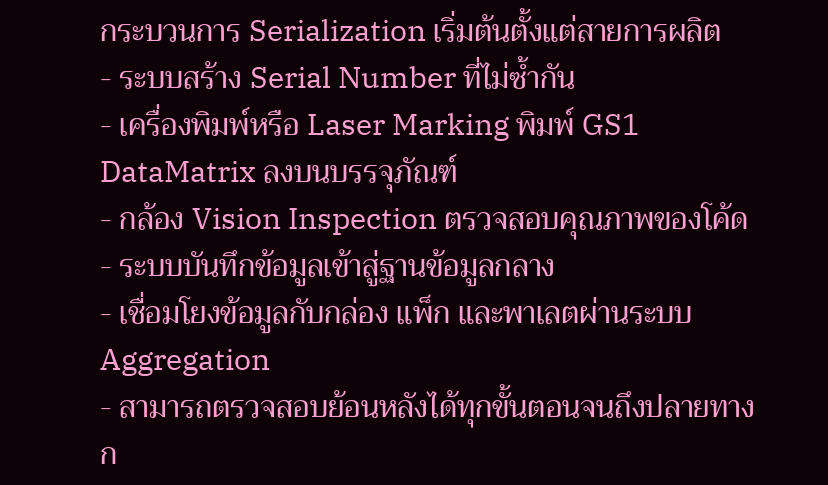กระบวนการ Serialization เริ่มต้นตั้งแต่สายการผลิต
- ระบบสร้าง Serial Number ที่ไม่ซ้ำกัน
- เครื่องพิมพ์หรือ Laser Marking พิมพ์ GS1 DataMatrix ลงบนบรรจุภัณฑ์
- กล้อง Vision Inspection ตรวจสอบคุณภาพของโค้ด
- ระบบบันทึกข้อมูลเข้าสู่ฐานข้อมูลกลาง
- เชื่อมโยงข้อมูลกับกล่อง แพ็ก และพาเลตผ่านระบบ Aggregation
- สามารถตรวจสอบย้อนหลังได้ทุกขั้นตอนจนถึงปลายทาง
ก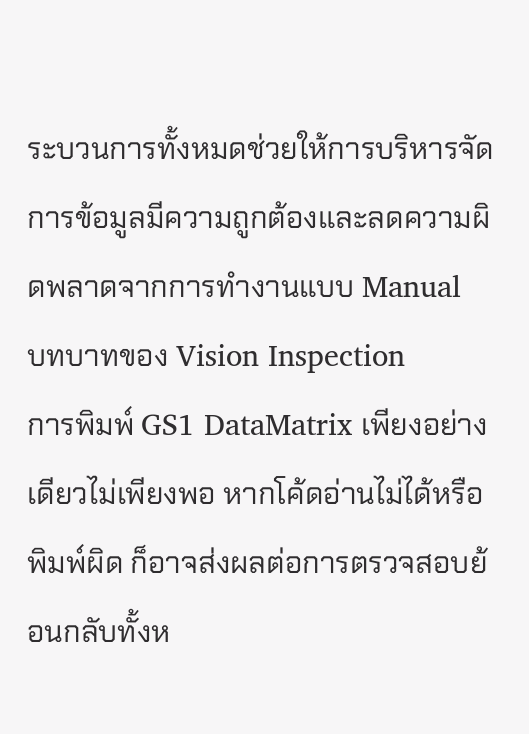ระบวนการทั้งหมดช่วยให้การบริหารจัดการข้อมูลมีความถูกต้องและลดความผิดพลาดจากการทำงานแบบ Manual
บทบาทของ Vision Inspection
การพิมพ์ GS1 DataMatrix เพียงอย่างเดียวไม่เพียงพอ หากโค้ดอ่านไม่ได้หรือพิมพ์ผิด ก็อาจส่งผลต่อการตรวจสอบย้อนกลับทั้งห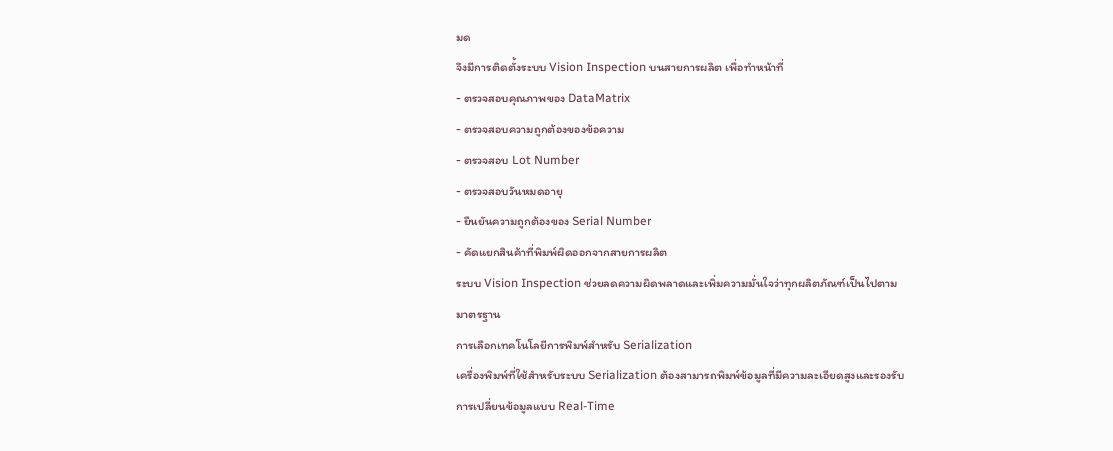มด
จึงมีการติดตั้งระบบ Vision Inspection บนสายการผลิต เพื่อทำหน้าที่
- ตรวจสอบคุณภาพของ DataMatrix
- ตรวจสอบความถูกต้องของข้อความ
- ตรวจสอบ Lot Number
- ตรวจสอบวันหมดอายุ
- ยืนยันความถูกต้องของ Serial Number
- คัดแยกสินค้าที่พิมพ์ผิดออกจากสายการผลิต
ระบบ Vision Inspection ช่วยลดความผิดพลาดและเพิ่มความมั่นใจว่าทุกผลิตภัณฑ์เป็นไปตามมาตรฐาน
การเลือกเทคโนโลยีการพิมพ์สำหรับ Serialization
เครื่องพิมพ์ที่ใช้สำหรับระบบ Serialization ต้องสามารถพิมพ์ข้อมูลที่มีความละเอียดสูงและรองรับการเปลี่ยนข้อมูลแบบ Real-Time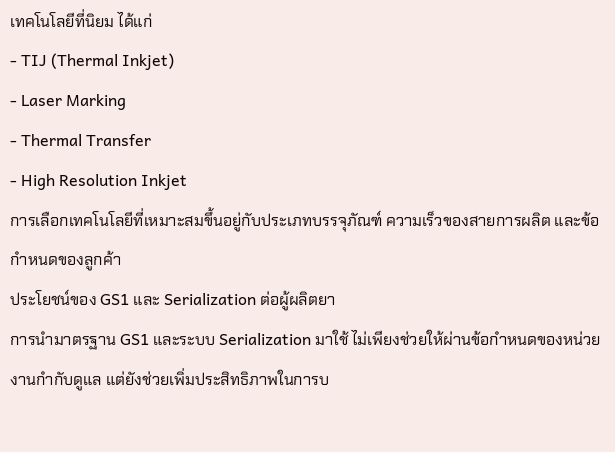เทคโนโลยีที่นิยม ได้แก่
- TIJ (Thermal Inkjet)
- Laser Marking
- Thermal Transfer
- High Resolution Inkjet
การเลือกเทคโนโลยีที่เหมาะสมขึ้นอยู่กับประเภทบรรจุภัณฑ์ ความเร็วของสายการผลิต และข้อกำหนดของลูกค้า
ประโยชน์ของ GS1 และ Serialization ต่อผู้ผลิตยา
การนำมาตรฐาน GS1 และระบบ Serialization มาใช้ ไม่เพียงช่วยให้ผ่านข้อกำหนดของหน่วยงานกำกับดูแล แต่ยังช่วยเพิ่มประสิทธิภาพในการบ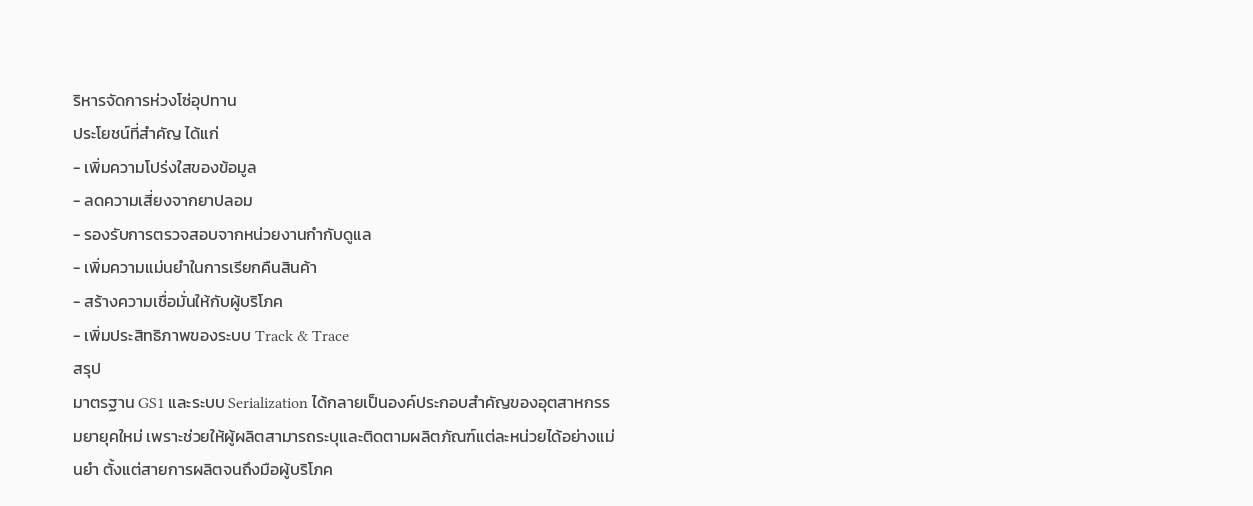ริหารจัดการห่วงโซ่อุปทาน
ประโยชน์ที่สำคัญ ได้แก่
- เพิ่มความโปร่งใสของข้อมูล
- ลดความเสี่ยงจากยาปลอม
- รองรับการตรวจสอบจากหน่วยงานกำกับดูแล
- เพิ่มความแม่นยำในการเรียกคืนสินค้า
- สร้างความเชื่อมั่นให้กับผู้บริโภค
- เพิ่มประสิทธิภาพของระบบ Track & Trace
สรุป
มาตรฐาน GS1 และระบบ Serialization ได้กลายเป็นองค์ประกอบสำคัญของอุตสาหกรรมยายุคใหม่ เพราะช่วยให้ผู้ผลิตสามารถระบุและติดตามผลิตภัณฑ์แต่ละหน่วยได้อย่างแม่นยำ ตั้งแต่สายการผลิตจนถึงมือผู้บริโภค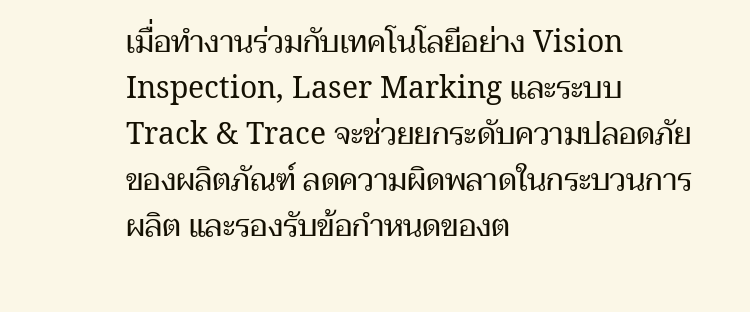เมื่อทำงานร่วมกับเทคโนโลยีอย่าง Vision Inspection, Laser Marking และระบบ Track & Trace จะช่วยยกระดับความปลอดภัยของผลิตภัณฑ์ ลดความผิดพลาดในกระบวนการผลิต และรองรับข้อกำหนดของต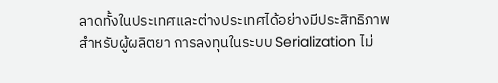ลาดทั้งในประเทศและต่างประเทศได้อย่างมีประสิทธิภาพ
สำหรับผู้ผลิตยา การลงทุนในระบบ Serialization ไม่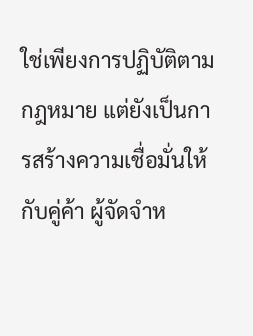ใช่เพียงการปฏิบัติตามกฎหมาย แต่ยังเป็นการสร้างความเชื่อมั่นให้กับคู่ค้า ผู้จัดจำห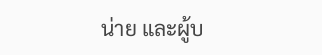น่าย และผู้บ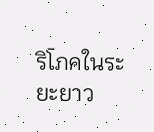ริโภคในระยะยาว